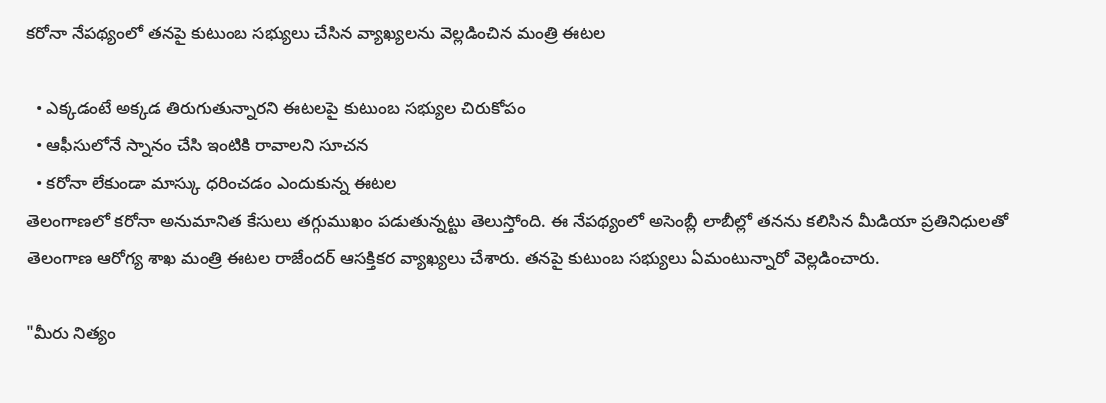కరోనా నేపథ్యంలో తనపై కుటుంబ సభ్యులు చేసిన వ్యాఖ్యలను వెల్లడించిన మంత్రి ఈటల

  • ఎక్కడంటే అక్కడ తిరుగుతున్నారని ఈటలపై కుటుంబ సభ్యుల చిరుకోపం
  • ఆఫీసులోనే స్నానం చేసి ఇంటికి రావాలని సూచన
  • కరోనా లేకుండా మాస్కు ధరించడం ఎందుకున్న ఈటల
తెలంగాణలో కరోనా అనుమానిత కేసులు తగ్గుముఖం పడుతున్నట్టు తెలుస్తోంది. ఈ నేపథ్యంలో అసెంబ్లీ లాబీల్లో తనను కలిసిన మీడియా ప్రతినిధులతో తెలంగాణ ఆరోగ్య శాఖ మంత్రి ఈటల రాజేందర్ ఆసక్తికర వ్యాఖ్యలు చేశారు. తనపై కుటుంబ సభ్యులు ఏమంటున్నారో వెల్లడించారు.

"మీరు నిత్యం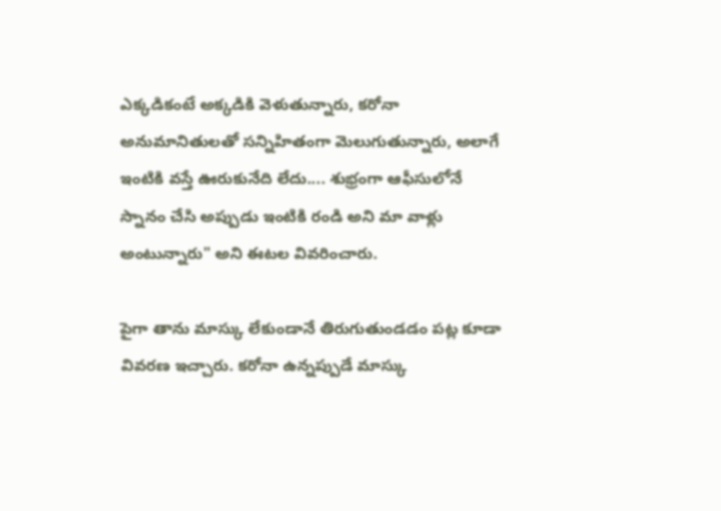ఎక్కడికంటే అక్కడికి వెళుతున్నారు, కరోనా అనుమానితులతో సన్నిహితంగా మెలుగుతున్నారు, అలాగే ఇంటికి వస్తే ఊరుకునేది లేదు.... శుభ్రంగా ఆఫీసులోనే స్నానం చేసి అప్పుడు ఇంటికి రండి అని మా వాళ్లు అంటున్నారు" అని ఈటల వివరించారు.

పైగా తాను మాస్కు లేకుండానే తిరుగుతుండడం పట్ల కూడా వివరణ ఇచ్చారు. కరోనా ఉన్నప్పుడే మాస్కు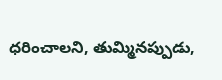ధరించాలని, తుమ్మినప్పుడు,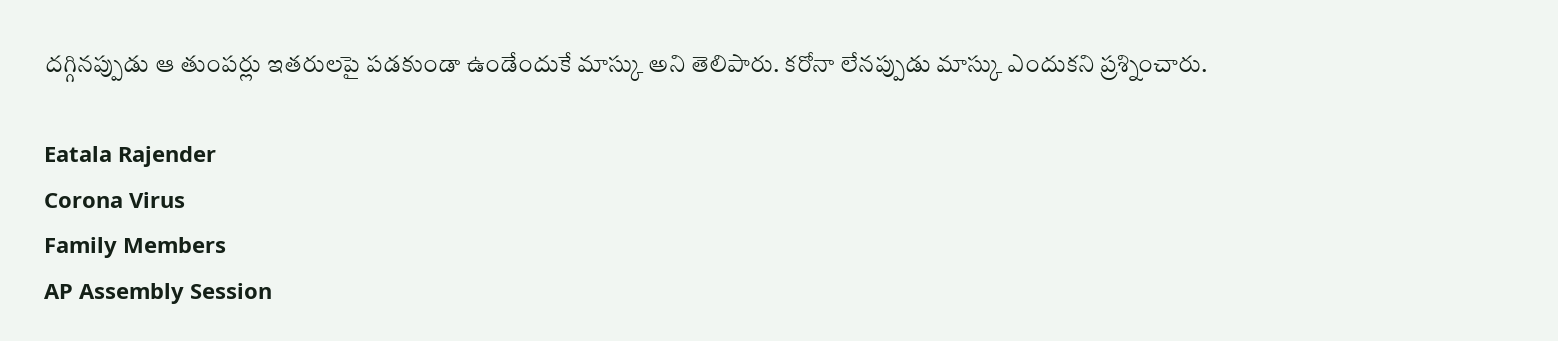దగ్గినప్పుడు ఆ తుంపర్లు ఇతరులపై పడకుండా ఉండేందుకే మాస్కు అని తెలిపారు. కరోనా లేనప్పుడు మాస్కు ఎందుకని ప్రశ్నించారు.

Eatala Rajender
Corona Virus
Family Members
AP Assembly Session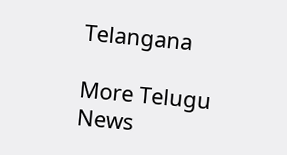Telangana

More Telugu News